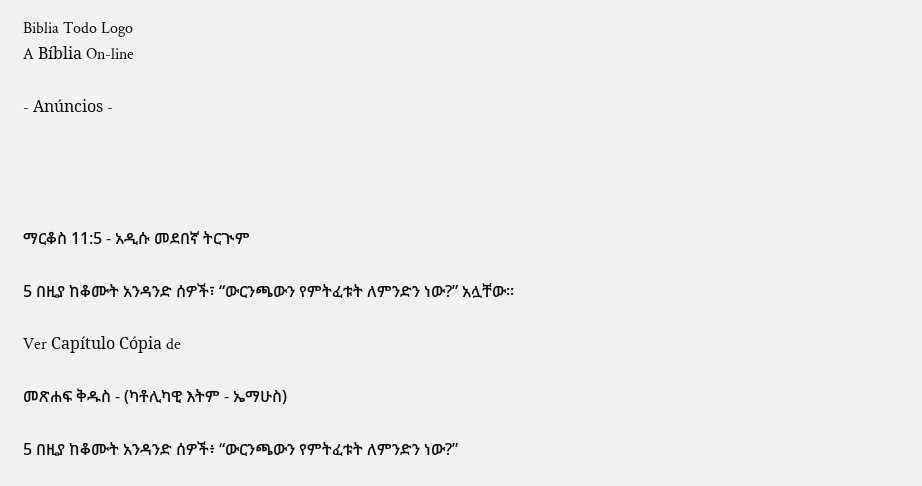Biblia Todo Logo
A Bíblia On-line

- Anúncios -




ማርቆስ 11:5 - አዲሱ መደበኛ ትርጒም

5 በዚያ ከቆሙት አንዳንድ ሰዎች፣ “ውርንጫውን የምትፈቱት ለምንድን ነው?” አሏቸው።

Ver Capítulo Cópia de

መጽሐፍ ቅዱስ - (ካቶሊካዊ እትም - ኤማሁስ)

5 በዚያ ከቆሙት አንዳንድ ሰዎች፥ “ውርንጫውን የምትፈቱት ለምንድን ነው?”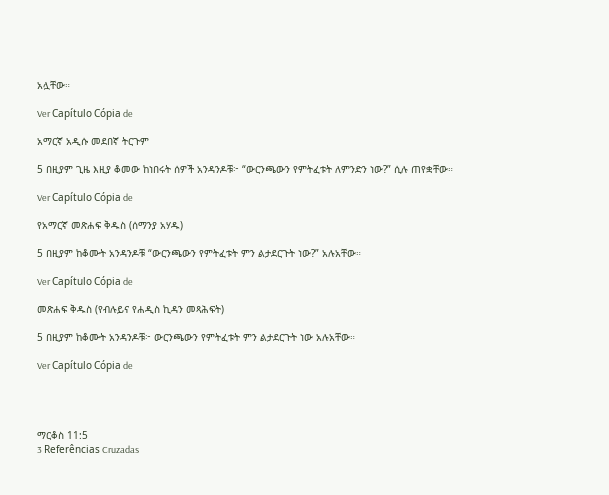አሏቸው።

Ver Capítulo Cópia de

አማርኛ አዲሱ መደበኛ ትርጉም

5 በዚያም ጊዜ እዚያ ቆመው ከነበሩት ሰዎች አንዳንዶቹ፦ “ውርንጫውን የምትፈቱት ለምንድን ነው?” ሲሉ ጠየቋቸው።

Ver Capítulo Cópia de

የአማርኛ መጽሐፍ ቅዱስ (ሰማንያ አሃዱ)

5 በዚያም ከቆሙት አንዳንዶቹ “ውርንጫውን የምትፈቱት ምን ልታደርጉት ነው?” አሉአቸው።

Ver Capítulo Cópia de

መጽሐፍ ቅዱስ (የብሉይና የሐዲስ ኪዳን መጻሕፍት)

5 በዚያም ከቆሙት አንዳንዶቹ፦ ውርንጫውን የምትፈቱት ምን ልታደርጉት ነው አሉአቸው።

Ver Capítulo Cópia de




ማርቆስ 11:5
3 Referências Cruzadas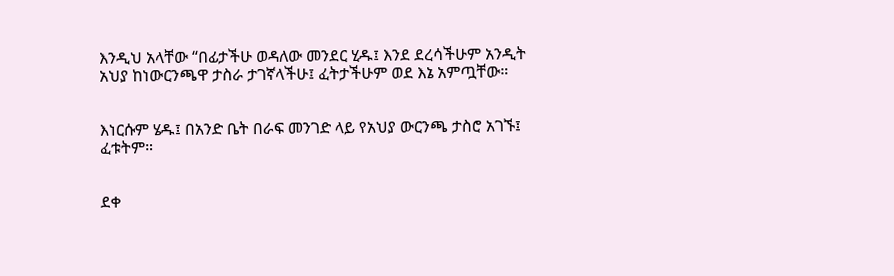እንዲህ አላቸው “በፊታችሁ ወዳለው መንደር ሂዱ፤ እንደ ደረሳችሁም አንዲት አህያ ከነውርንጫዋ ታስራ ታገኛላችሁ፤ ፈትታችሁም ወደ እኔ አምጧቸው።


እነርሱም ሄዱ፤ በአንድ ቤት በራፍ መንገድ ላይ የአህያ ውርንጫ ታስሮ አገኙ፤ ፈቱትም።


ደቀ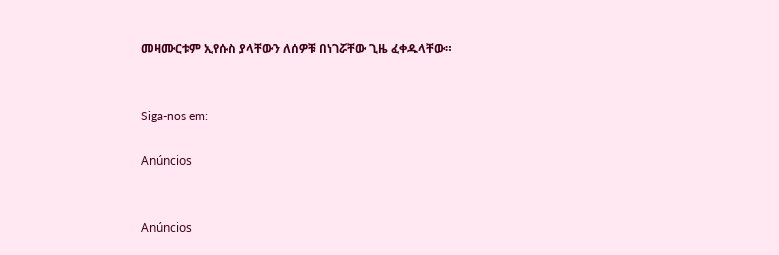መዛሙርቱም ኢየሱስ ያላቸውን ለሰዎቹ በነገሯቸው ጊዜ ፈቀዱላቸው።


Siga-nos em:

Anúncios


Anúncios